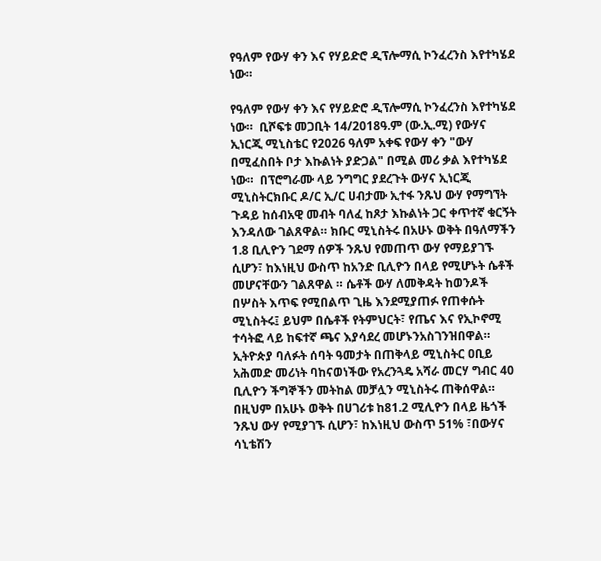የዓለም የውሃ ቀን እና የሃይድሮ ዲፕሎማሲ ኮንፈረንስ እየተካሄደ ነው።

የዓለም የውሃ ቀን እና የሃይድሮ ዲፕሎማሲ ኮንፈረንስ እየተካሄደ ነው።  ቢሾፍቱ መጋቢት 14/2018ዓ.ም (ው.ኢ.ሚ) የውሃና ኢነርጂ ሚኒስቴር የ2026 ዓለም አቀፍ የውሃ ቀን "ውሃ በሚፈስበት ቦታ እኩልነት ያድጋል" በሚል መሪ ቃል እየተካሄደ ነው።  በፕሮግራሙ ላይ ንግግር ያደረጉት ውሃና ኢነርጂ ሚኒስትርክቡር ዶ/ር ኢ/ር ሀብታሙ ኢተፋ ንጹህ ውሃ የማግኘት ጉዳይ ከሰብአዊ መብት ባለፈ ከጾታ እኩልነት ጋር ቀጥተኛ ቁርኝት እንዳለው ገልጸዋል። ክቡር ሚኒስትሩ በአሁኑ ወቅት በዓለማችን 1.8 ቢሊዮን ገደማ ሰዎች ንጹህ የመጠጥ ውሃ የማይያገኙ ሲሆን፣ ከእነዚህ ውስጥ ከአንድ ቢሊዮን በላይ የሚሆኑት ሴቶች መሆናቸውን ገልጸዋል ። ሴቶች ውሃ ለመቅዳት ከወንዶች በሦስት እጥፍ የሚበልጥ ጊዜ እንደሚያጠፉ የጠቀሱት ሚኒስትሩ፤ ይህም በሴቶች የትምህርት፣ የጤና እና የኢኮኖሚ ተሳትፎ ላይ ከፍተኛ ጫና እያሳደረ መሆኑንአስገንዝበዋል። ኢትዮጵያ ባለፉት ሰባት ዓመታት በጠቅላይ ሚኒስትር ዐቢይ አሕመድ መሪነት ባከናወነችው የአረንጓዴ አሻራ መርሃ ግብር 40 ቢሊዮን ችግኞችን መትከል መቻሏን ሚኒስትሩ ጠቅሰዋል። በዚህም በአሁኑ ወቅት በሀገሪቱ ከ81.2 ሚሊዮን በላይ ዜጎች ንጹህ ውሃ የሚያገኙ ሲሆን፣ ከእነዚህ ውስጥ 51% ፣በውሃና ሳኒቴሽን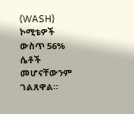(WASH) ኮሚቴዎች ውስጥ 56% ሴቶች መሆናቸውንም ገልጸዋል።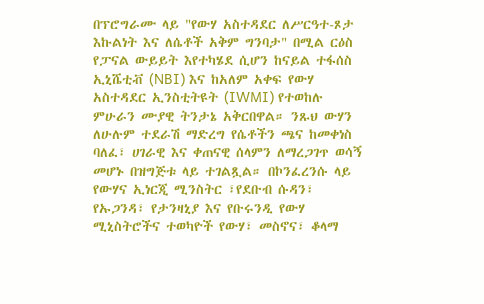በፕሮግራሙ ላይ "የውሃ አስተዳደር ለሥርዓተ-ጾታ እኩልነት እና ለሴቶች አቅም ግንባታ" በሚል ርዕስ የፓናል ውይይት እየተካሄደ ሲሆን ከናይል ተፋሰስ ኢኒሼቲቭ (NBI) እና ከአለም አቀፍ የውሃ አስተዳደር ኢንስቲትዩት (IWMI) የተወከሉ ምሁራን ሙያዊ ትንታኔ አቅርበዋል። ንጹህ ውሃን ለሁሉም ተደራሽ ማድረግ የሴቶችን ጫና ከመቀነስ ባለፈ፣ ሀገራዊ እና ቀጠናዊ ሰላምን ለማረጋገጥ ወሳኝ መሆኑ በዝግጅቱ ላይ ተገልጿል። በኮንፈረንሱ ላይ የውሃና ኢነርጂ ሚንስትር ፣የደቡብ ሱዳን፣ የኡጋንዳ፣ የታንዛኒያ እና የቡሩንዲ የውሃ ሚኒስትሮችና ተወካዮች የውሃ፣ መስኖና፣ ቆላማ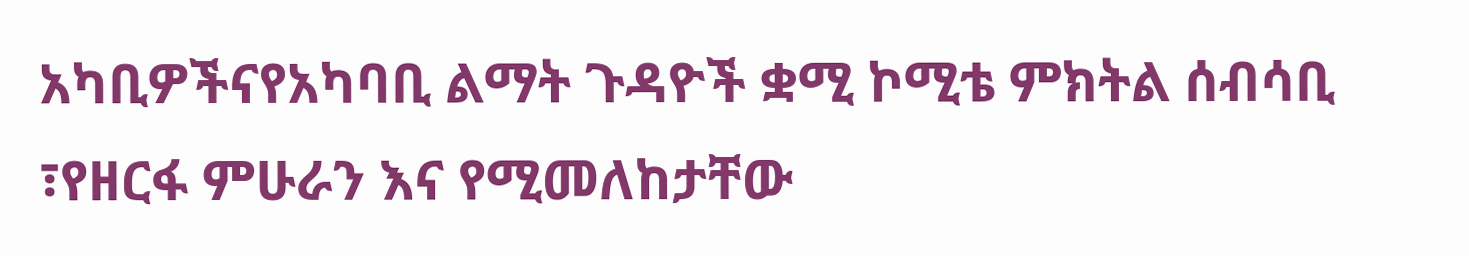አካቢዎችናየአካባቢ ልማት ጉዳዮች ቋሚ ኮሚቴ ምክትል ሰብሳቢ ፣የዘርፋ ምሁራን እና የሚመለከታቸው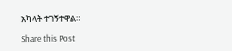አካላት ተገኝተዋል።

Share this Post